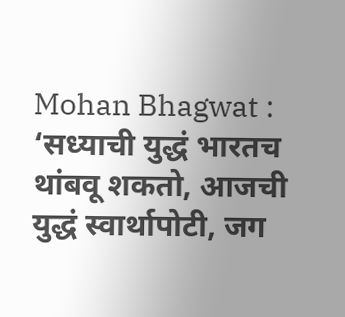Mohan Bhagwat : ‘सध्याची युद्धं भारतच थांबवू शकतो, आजची युद्धं स्वार्थापोटी, जग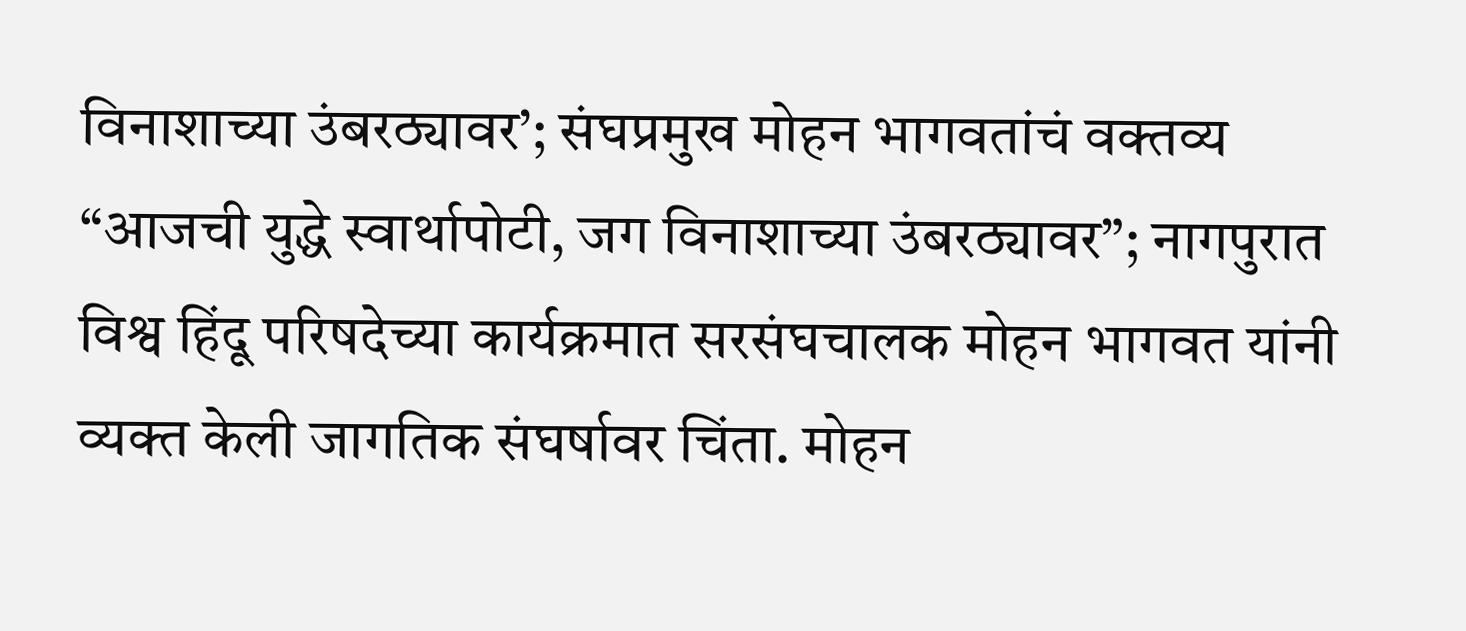विनाशाच्या उंबरठ्यावर’; संघप्रमुख मोहन भागवतांचं वक्तव्य
“आजची युद्धे स्वार्थापोटी, जग विनाशाच्या उंबरठ्यावर”; नागपुरात विश्व हिंदू परिषदेच्या कार्यक्रमात सरसंघचालक मोहन भागवत यांनी व्यक्त केली जागतिक संघर्षावर चिंता. मोहन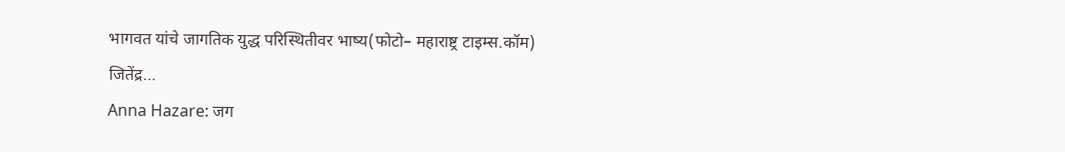भागवत यांचे जागतिक युद्ध परिस्थितीवर भाष्य(फोटो– महाराष्ट्र टाइम्स.कॉम) जितेंद्र…
Anna Hazare: जग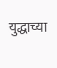युद्धाच्या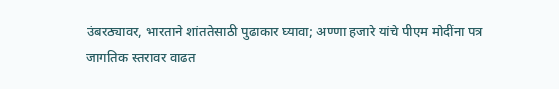उंबरठ्यावर, भारताने शांततेसाठी पुढाकार घ्यावा; अण्णा हजारे यांचे पीएम मोदींना पत्र
जागतिक स्तरावर वाढत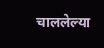चाललेल्या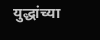युद्धांच्या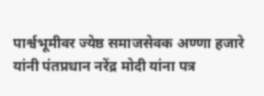पार्श्वभूमीवर ज्येष्ठ समाजसेवक अण्णा हजारे यांनी पंतप्रधान नरेंद्र मोदी यांना पत्र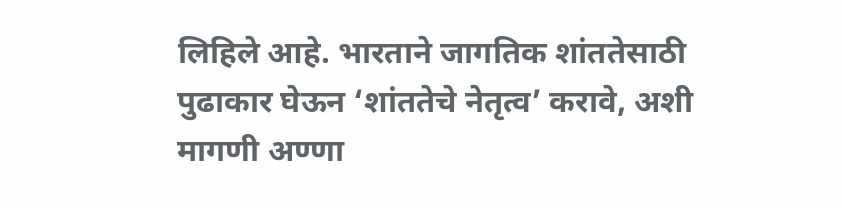लिहिले आहे. भारताने जागतिक शांततेसाठी पुढाकार घेऊन ‘शांततेचे नेतृत्व’ करावे, अशी मागणी अण्णा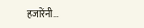हजारेंनी…